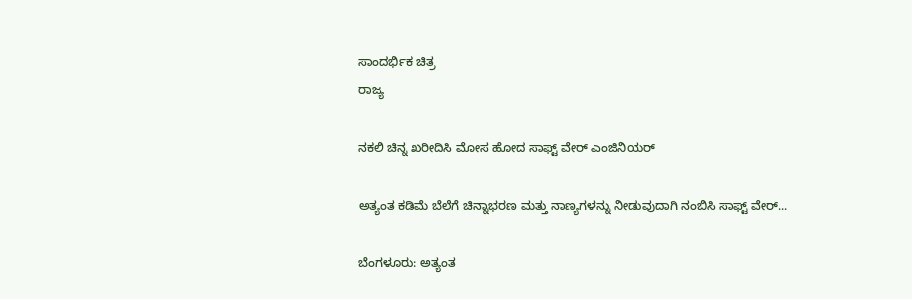ಸಾಂದರ್ಭಿಕ ಚಿತ್ರ
ರಾಜ್ಯ

ನಕಲಿ ಚಿನ್ನ ಖರೀದಿಸಿ ಮೋಸ ಹೋದ ಸಾಫ್ಟ್ ವೇರ್ ಎಂಜಿನಿಯರ್

ಅತ್ಯಂತ ಕಡಿಮೆ ಬೆಲೆಗೆ ಚಿನ್ನಾಭರಣ ಮತ್ತು ನಾಣ್ಯಗಳನ್ನು ನೀಡುವುದಾಗಿ ನಂಬಿಸಿ ಸಾಫ್ಟ್ ವೇರ್...

ಬೆಂಗಳೂರು: ಅತ್ಯಂತ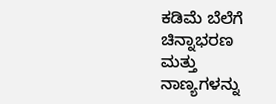ಕಡಿಮೆ ಬೆಲೆಗೆ ಚಿನ್ನಾಭರಣ ಮತ್ತು ನಾಣ್ಯಗಳನ್ನು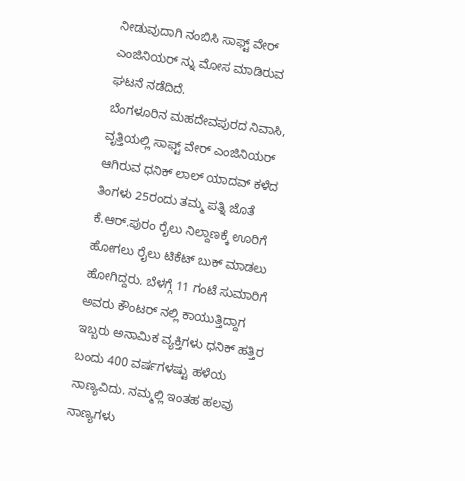ನೀಡುವುದಾಗಿ ನಂಬಿಸಿ ಸಾಫ್ಟ್ ವೇರ್ ಎಂಜಿನಿಯರ್ ನ್ನು ಮೋಸ ಮಾಡಿರುವ ಘಟನೆ ನಡೆದಿದೆ.
ಬೆಂಗಳೂರಿನ ಮಹದೇವಪುರದ ನಿವಾಸಿ, ವೃತ್ತಿಯಲ್ಲಿ ಸಾಫ್ಟ್ ವೇರ್ ಎಂಜಿನಿಯರ್ ಆಗಿರುವ ಧನಿಕ್ ಲಾಲ್ ಯಾದವ್ ಕಳೆದ ತಿಂಗಳು 25ರಂದು ತಮ್ಮ ಪತ್ನಿ ಜೊತೆ ಕೆ.ಆರ್.ಪುರಂ ರೈಲು ನಿಲ್ದಾಣಕ್ಕೆ ಊರಿಗೆ ಹೋಗಲು ರೈಲು ಟಿಕೆಟ್ ಬುಕ್ ಮಾಡಲು ಹೋಗಿದ್ದರು. ಬೆಳಗ್ಗೆ 11 ಗಂಟೆ ಸುಮಾರಿಗೆ ಅವರು ಕೌಂಟರ್ ನಲ್ಲಿ ಕಾಯುತ್ತಿದ್ದಾಗ ಇಬ್ಬರು ಅನಾಮಿಕ ವ್ಯಕ್ತಿಗಳು ಧನಿಕ್ ಹತ್ತಿರ ಬಂದು 400 ವರ್ಷಗಳಷ್ಟು ಹಳೆಯ ನಾಣ್ಯವಿದು. ನಮ್ಮಲ್ಲಿ ಇಂತಹ ಹಲವು ನಾಣ್ಯಗಳು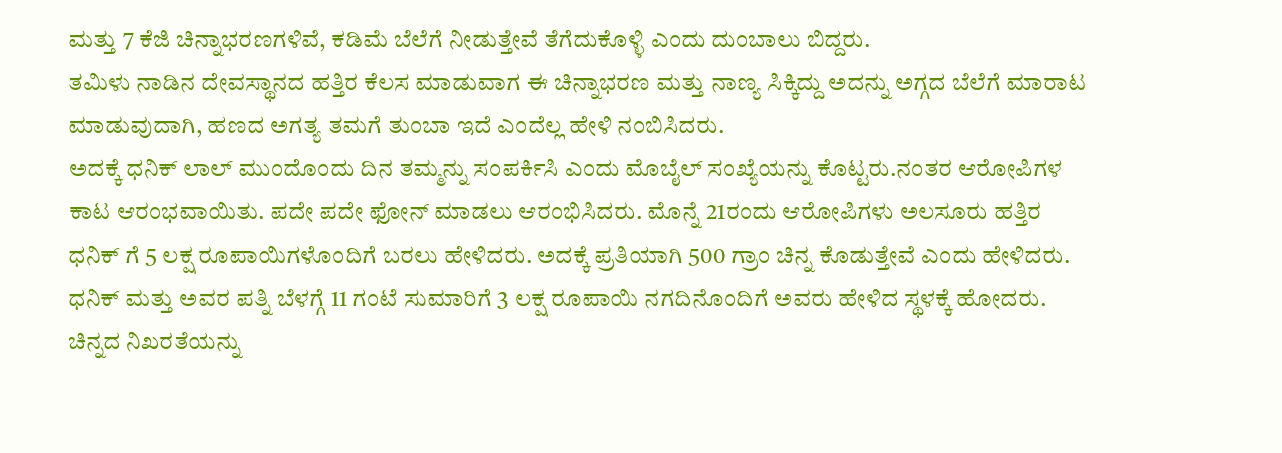ಮತ್ತು 7 ಕೆಜಿ ಚಿನ್ನಾಭರಣಗಳಿವೆ, ಕಡಿಮೆ ಬೆಲೆಗೆ ನೀಡುತ್ತೇವೆ ತೆಗೆದುಕೊಳ್ಳಿ ಎಂದು ದುಂಬಾಲು ಬಿದ್ದರು.
ತಮಿಳು ನಾಡಿನ ದೇವಸ್ಥಾನದ ಹತ್ತಿರ ಕೆಲಸ ಮಾಡುವಾಗ ಈ ಚಿನ್ನಾಭರಣ ಮತ್ತು ನಾಣ್ಯ ಸಿಕ್ಕಿದ್ದು ಅದನ್ನು ಅಗ್ಗದ ಬೆಲೆಗೆ ಮಾರಾಟ ಮಾಡುವುದಾಗಿ, ಹಣದ ಅಗತ್ಯ ತಮಗೆ ತುಂಬಾ ಇದೆ ಎಂದೆಲ್ಲ ಹೇಳಿ ನಂಬಿಸಿದರು.
ಅದಕ್ಕೆ ಧನಿಕ್ ಲಾಲ್ ಮುಂದೊಂದು ದಿನ ತಮ್ಮನ್ನು ಸಂಪರ್ಕಿಸಿ ಎಂದು ಮೊಬೈಲ್ ಸಂಖ್ಯೆಯನ್ನು ಕೊಟ್ಟರು.ನಂತರ ಆರೋಪಿಗಳ ಕಾಟ ಆರಂಭವಾಯಿತು. ಪದೇ ಪದೇ ಫೋನ್ ಮಾಡಲು ಆರಂಭಿಸಿದರು. ಮೊನ್ನೆ 21ರಂದು ಆರೋಪಿಗಳು ಅಲಸೂರು ಹತ್ತಿರ ಧನಿಕ್ ಗೆ 5 ಲಕ್ಷ ರೂಪಾಯಿಗಳೊಂದಿಗೆ ಬರಲು ಹೇಳಿದರು. ಅದಕ್ಕೆ ಪ್ರತಿಯಾಗಿ 500 ಗ್ರಾಂ ಚಿನ್ನ ಕೊಡುತ್ತೇವೆ ಎಂದು ಹೇಳಿದರು. ಧನಿಕ್ ಮತ್ತು ಅವರ ಪತ್ನಿ ಬೆಳಗ್ಗೆ 11 ಗಂಟೆ ಸುಮಾರಿಗೆ 3 ಲಕ್ಷ ರೂಪಾಯಿ ನಗದಿನೊಂದಿಗೆ ಅವರು ಹೇಳಿದ ಸ್ಥಳಕ್ಕೆ ಹೋದರು. ಚಿನ್ನದ ನಿಖರತೆಯನ್ನು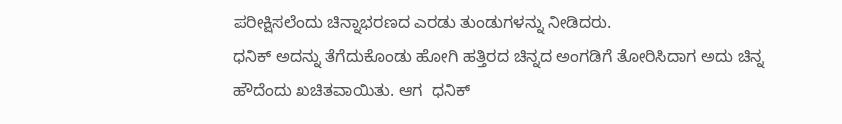ಪರೀಕ್ಷಿಸಲೆಂದು ಚಿನ್ನಾಭರಣದ ಎರಡು ತುಂಡುಗಳನ್ನು ನೀಡಿದರು.
ಧನಿಕ್ ಅದನ್ನು ತೆಗೆದುಕೊಂಡು ಹೋಗಿ ಹತ್ತಿರದ ಚಿನ್ನದ ಅಂಗಡಿಗೆ ತೋರಿಸಿದಾಗ ಅದು ಚಿನ್ನ ಹೌದೆಂದು ಖಚಿತವಾಯಿತು. ಆಗ  ಧನಿಕ್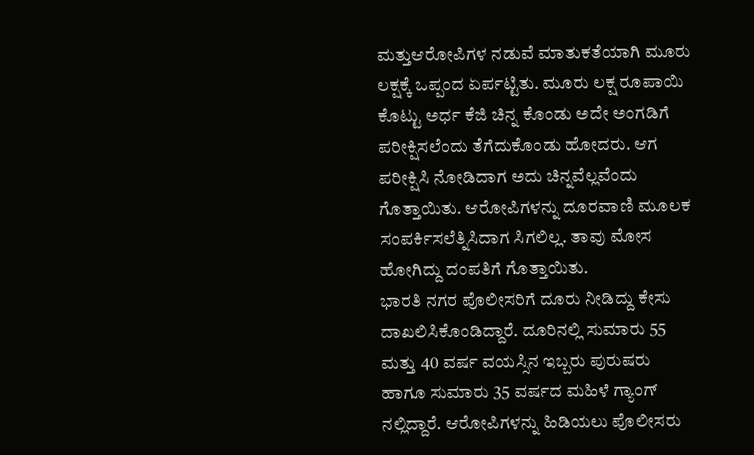ಮತ್ತುಆರೋಪಿಗಳ ನಡುವೆ ಮಾತುಕತೆಯಾಗಿ ಮೂರು ಲಕ್ಷಕ್ಕೆ ಒಪ್ಪಂದ ಏರ್ಪಟ್ಟಿತು. ಮೂರು ಲಕ್ಷ ರೂಪಾಯಿ ಕೊಟ್ಟು ಅರ್ಧ ಕೆಜಿ ಚಿನ್ನ ಕೊಂಡು ಅದೇ ಅಂಗಡಿಗೆ ಪರೀಕ್ಷಿಸಲೆಂದು ತೆಗೆದುಕೊಂಡು ಹೋದರು. ಆಗ ಪರೀಕ್ಷಿಸಿ ನೋಡಿದಾಗ ಅದು ಚಿನ್ನವೆಲ್ಲವೆಂದು ಗೊತ್ತಾಯಿತು. ಆರೋಪಿಗಳನ್ನು ದೂರವಾಣಿ ಮೂಲಕ ಸಂಪರ್ಕಿಸಲೆತ್ನಿಸಿದಾಗ ಸಿಗಲಿಲ್ಲ. ತಾವು ಮೋಸ ಹೋಗಿದ್ದು ದಂಪತಿಗೆ ಗೊತ್ತಾಯಿತು.
ಭಾರತಿ ನಗರ ಪೊಲೀಸರಿಗೆ ದೂರು ನೀಡಿದ್ದು ಕೇಸು ದಾಖಲಿಸಿಕೊಂಡಿದ್ದಾರೆ. ದೂರಿನಲ್ಲಿ ಸುಮಾರು 55 ಮತ್ತು 40 ವರ್ಷ ವಯಸ್ಸಿನ ಇಬ್ಬರು ಪುರುಷರು ಹಾಗೂ ಸುಮಾರು 35 ವರ್ಷದ ಮಹಿಳೆ ಗ್ಯಾಂಗ್ ನಲ್ಲಿದ್ದಾರೆ. ಆರೋಪಿಗಳನ್ನು ಹಿಡಿಯಲು ಪೊಲೀಸರು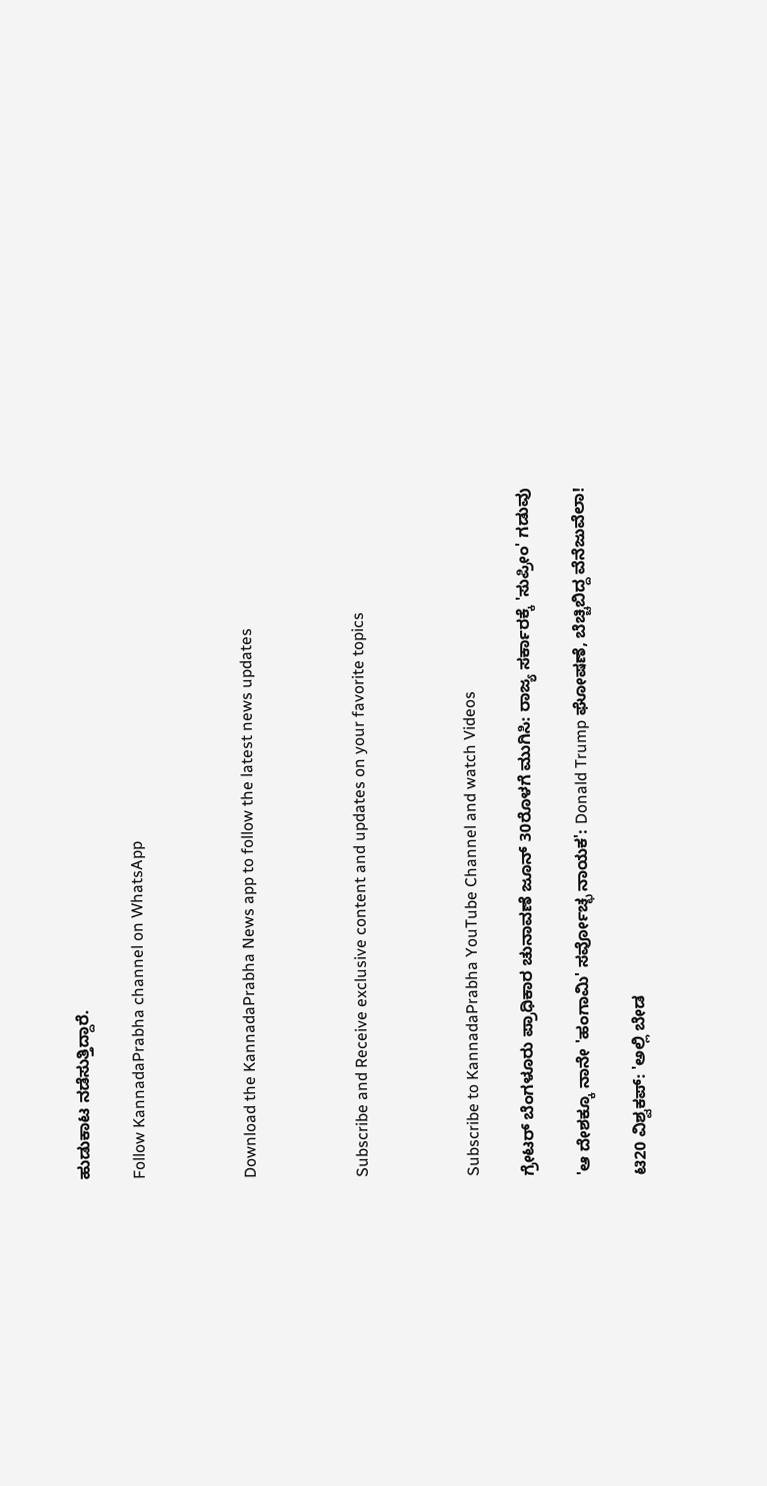ಹುಡುಕಾಟ ನಡೆಸುತ್ತಿದ್ದಾರೆ.

Follow KannadaPrabha channel on WhatsApp



Download the KannadaPrabha News app to follow the latest news updates



Subscribe and Receive exclusive content and updates on your favorite topics



Subscribe to KannadaPrabha YouTube Channel and watch Videos

ಗ್ರೇಟರ್ ಬೆಂಗಳೂರು ಪ್ರಾಧಿಕಾರ ಚುನಾವಣೆ ಜೂನ್ 30ರೊಳಗೆ ಮುಗಿಸಿ: ರಾಜ್ಯ ಸರ್ಕಾರಕ್ಕೆ 'ಸುಪ್ರೀಂ' ಗಡುವು

'ಆ ದೇಶಕ್ಕೂ ನಾನೇ 'ಹಂಗಾಮಿ' ಸರ್ವೋಚ್ಛ ನಾಯಕ': Donald Trump ಘೋಷಣೆ, ಬೆಚ್ಚಿಬಿದ್ದ ವೆನೆಜುವೆಲಾ!

ಟಿ20 ವಿಶ್ವಕಪ್: 'ಅಲ್ಲಿ ಬೇಡ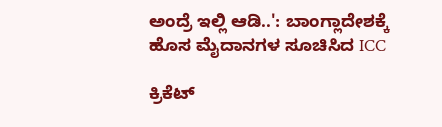ಅಂದ್ರೆ ಇಲ್ಲಿ ಆಡಿ..': ಬಾಂಗ್ಲಾದೇಶಕ್ಕೆ ಹೊಸ ಮೈದಾನಗಳ ಸೂಚಿಸಿದ ICC

ಕ್ರಿಕೆಟ್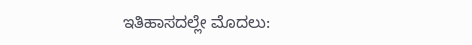ಇತಿಹಾಸದಲ್ಲೇ ಮೊದಲು: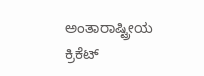ಅಂತಾರಾಷ್ಟ್ರೀಯ ಕ್ರಿಕೆಟ್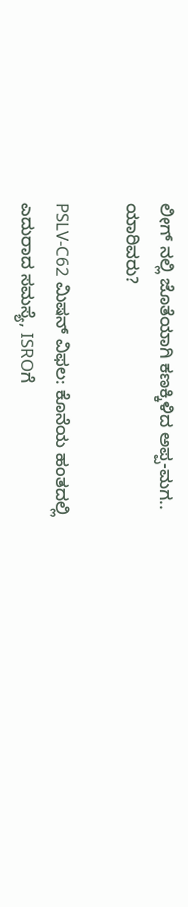ಲೀಗ್ ನಲ್ಲಿ ಜೊತೆಯಾಗಿ ಕಣಕ್ಕಿಳಿದ ಅಪ್ಪ-ಮಗ.. ಯಾರಿವರು?

PSLV-C62 ಮಿಷನ್ ವಿಫಲ: ಕೊನೆಯ ಹಂತದಲ್ಲಿ ಎದುರಾದ ಸಮಸ್ಯೆ, ISROಗೆ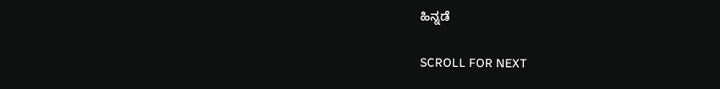ಹಿನ್ನಡೆ

SCROLL FOR NEXT